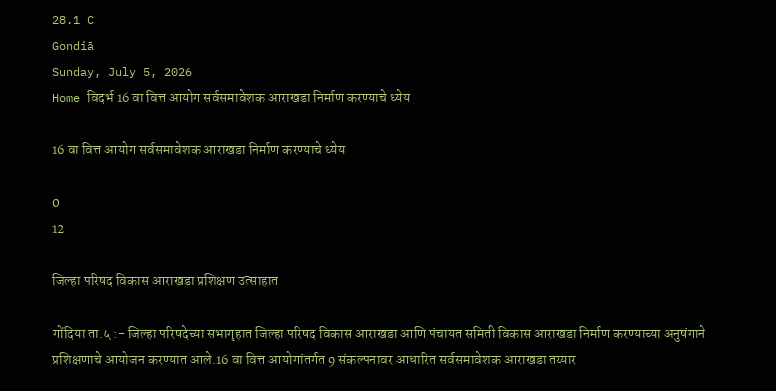28.1 C
Gondiā
Sunday, July 5, 2026
Home विदर्भ 16 वा वित्त आयोग सर्वसमावेशक आराखडा निर्माण करण्याचे ध्येय

16 वा वित्त आयोग सर्वसमावेशक आराखडा निर्माण करण्याचे ध्येय

0
12

जिल्हा परिषद विकास आराखडा प्रशिक्षण उत्साहात

गोंदिया ता.५ :- जिल्हा परिषदेच्या सभागृहात जिल्हा परिषद विकास आराखडा आणि पंचायत समिती विकास आराखडा निर्माण करण्याच्या अनुषंगाने प्रशिक्षणाचे आयोजन करण्यात आले.16 वा वित्त आयोगांतर्गत 9 संकल्पनावर आधारित सर्वसमावेशक आराखडा तय्यार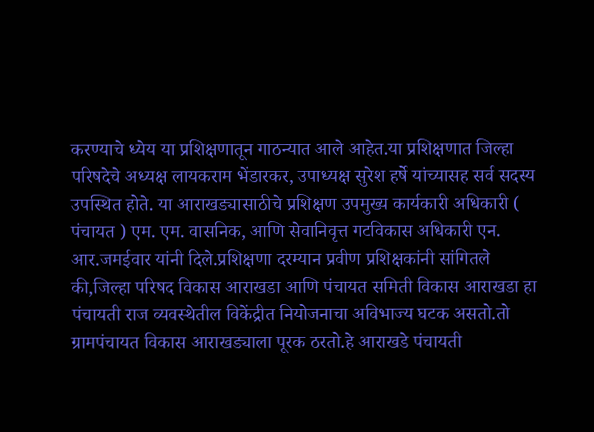करण्याचे ध्येय या प्रशिक्षणातून गाठन्यात आले आहेत.या प्रशिक्षणात जिल्हा परिषदेचे अध्यक्ष लायकराम भेंडारकर, उपाध्यक्ष सुरेश हर्षे यांच्यासह सर्व सदस्य उपस्थित होते. या आराखड्यासाठीचे प्रशिक्षण उपमुख्य कार्यकारी अधिकारी ( पंचायत ) एम. एम. वासनिक, आणि सेवानिवृत्त गटविकास अधिकारी एन. आर.जमईवार यांनी दिले.प्रशिक्षणा दरम्यान प्रवीण प्रशिक्षकांनी सांगितले की,जिल्हा परिषद विकास आराखडा आणि पंचायत समिती विकास आराखडा हा पंचायती राज व्यवस्थेतील विकेंद्रीत नियोजनाचा अविभाज्य घटक असतो.तो ग्रामपंचायत विकास आराखड्याला पूरक ठरतो.हे आराखडे पंचायती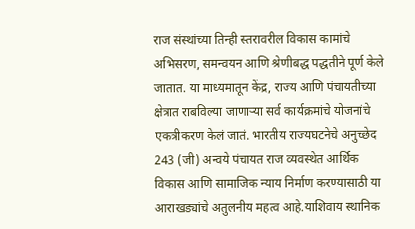राज संस्थांच्या तिन्ही स्तरावरील विकास कामांचे अभिसरण, समन्वयन आणि श्रेणीबद्ध पद्धतीने पूर्ण केले जातात. या माध्यमातून केंद्र, राज्य आणि पंचायतीच्या क्षेत्रात राबविल्या जाणाऱ्या सर्व कार्यक्रमांचे योजनांचे एकत्रीकरण केलं जातं. भारतीय राज्यघटनेचे अनुच्छेद 243 (जी) अन्वये पंचायत राज व्यवस्थेत आर्थिक विकास आणि सामाजिक न्याय निर्माण करण्यासाठी या आराखड्यांचे अतुलनीय महत्व आहे.याशिवाय स्थानिक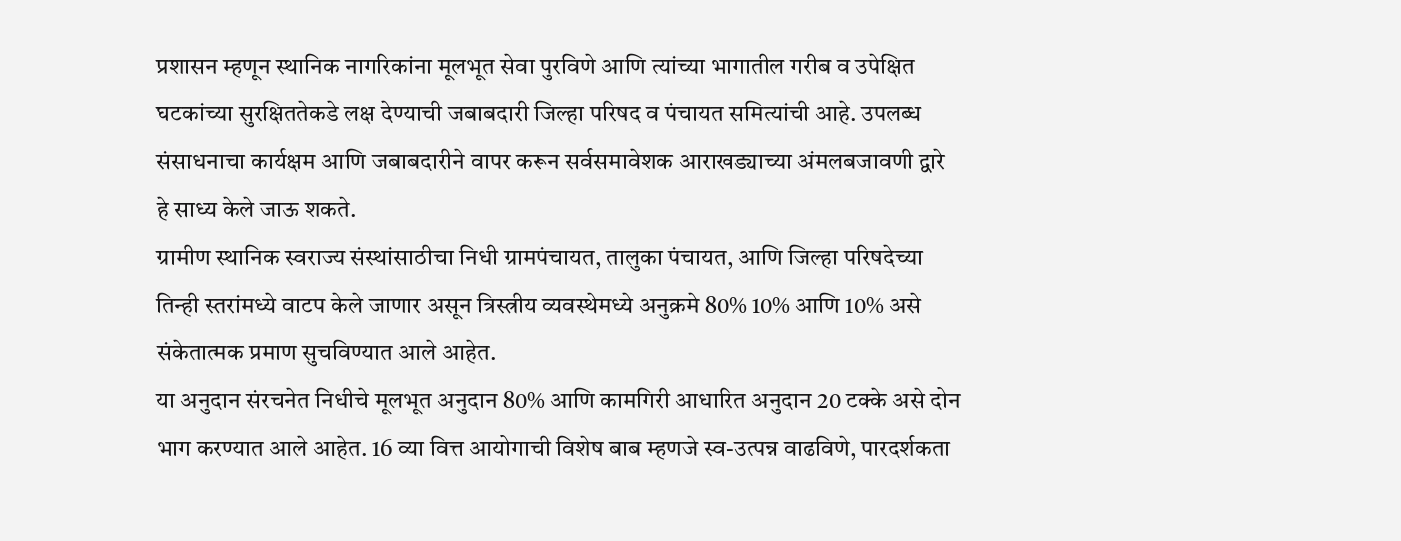प्रशासन म्हणून स्थानिक नागरिकांना मूलभूत सेवा पुरविणे आणि त्यांच्या भागातील गरीब व उपेक्षित घटकांच्या सुरक्षिततेकडे लक्ष देण्याची जबाबदारी जिल्हा परिषद व पंचायत समित्यांची आहे. उपलब्ध संसाधनाचा कार्यक्षम आणि जबाबदारीने वापर करून सर्वसमावेशक आराखड्याच्या अंमलबजावणी द्वारे हे साध्य केले जाऊ शकते.
ग्रामीण स्थानिक स्वराज्य संस्थांसाठीचा निधी ग्रामपंचायत, तालुका पंचायत, आणि जिल्हा परिषदेच्या तिन्ही स्तरांमध्ये वाटप केले जाणार असून त्रिस्त्रीय व्यवस्थेमध्ये अनुक्रमे 80% 10% आणि 10% असे संकेतात्मक प्रमाण सुचविण्यात आले आहेत.
या अनुदान संरचनेत निधीचे मूलभूत अनुदान 80% आणि कामगिरी आधारित अनुदान 20 टक्के असे दोन भाग करण्यात आले आहेत. 16 व्या वित्त आयोगाची विशेष बाब म्हणजे स्व-उत्पन्न वाढविणे, पारदर्शकता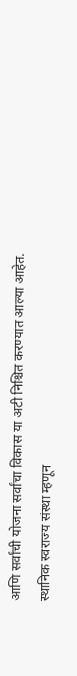आणि सर्वांची योजना सर्वांचा विकास या अटी निश्चित करण्यात आल्या आहेत.
स्थानिक स्वराज्य संस्था म्हणून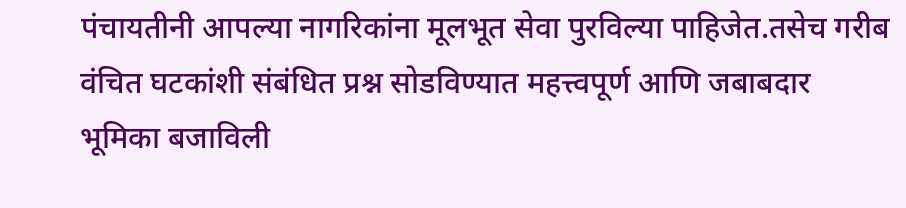पंचायतीनी आपल्या नागरिकांना मूलभूत सेवा पुरविल्या पाहिजेत.तसेच गरीब वंचित घटकांशी संबंधित प्रश्न सोडविण्यात महत्त्वपूर्ण आणि जबाबदार भूमिका बजाविली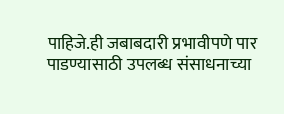पाहिजे.ही जबाबदारी प्रभावीपणे पार पाडण्यासाठी उपलब्ध संसाधनाच्या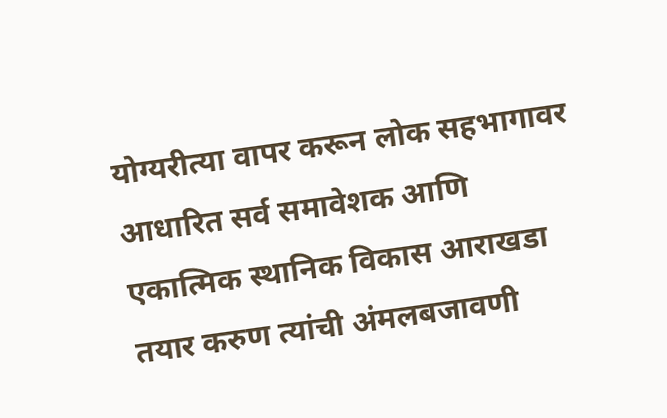योग्यरीत्या वापर करून लोक सहभागावर आधारित सर्व समावेशक आणि एकात्मिक स्थानिक विकास आराखडा तयार करुण त्यांची अंमलबजावणी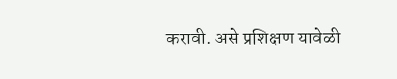करावी. असे प्रशिक्षण यावेळी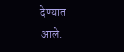देण्यात आले.